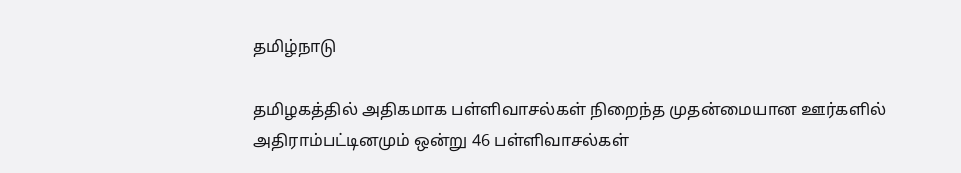தமிழ்நாடு

தமிழகத்தில் அதிகமாக பள்ளிவாசல்கள் நிறைந்த முதன்மையான ஊர்களில் அதிராம்பட்டினமும் ஒன்று 46 பள்ளிவாசல்கள்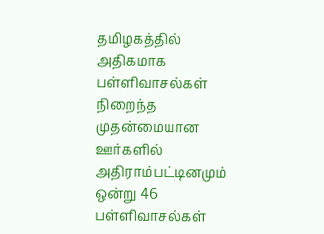தமிழகத்தில் அதிகமாக பள்ளிவாசல்கள் நிறைந்த முதன்மையான ஊர்களில் அதிராம்பட்டினமும் ஒன்று 46 பள்ளிவாசல்கள்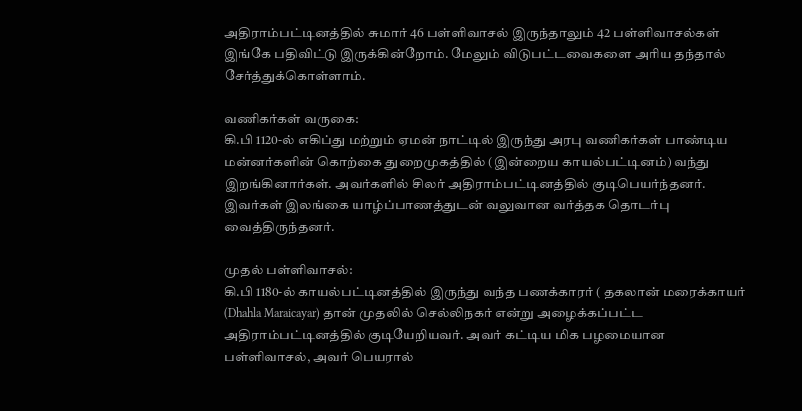அதிராம்பட்டினத்தில் சுமார் 46 பள்ளிவாசல் இருந்தாலும் 42 பள்ளிவாசல்கள் இங்கே பதிவிட்டு இருக்கின்றோம். மேலும் விடுபட்டவைகளை அரிய தந்தால் சேர்த்துக்கொள்ளாம்.

வணிகர்கள் வருகை:
கி.பி 1120-ல் எகிப்து மற்றும் ஏமன் நாட்டில் இருந்து அரபு வணிகர்கள் பாண்டிய மன்னர்களின் கொற்கை துறைமுகத்தில் (இன்றைய காயல்பட்டினம்) வந்து இறங்கினார்கள். அவர்களில் சிலர் அதிராம்பட்டினத்தில் குடிபெயர்ந்தனர். இவர்கள் இலங்கை யாழ்ப்பாணத்துடன் வலுவான வர்த்தக தொடர்பு வைத்திருந்தனர்.

முதல் பள்ளிவாசல்:
கி.பி 1180-ல் காயல்பட்டினத்தில் இருந்து வந்த பணக்காரர் ( தகலான் மரைக்காயர் (Dhahla Maraicayar) தான் முதலில் செல்லிநகர் என்று அழைக்கப்பட்ட அதிராம்பட்டினத்தில் குடியேறியவர். அவர் கட்டிய மிக பழமையான பள்ளிவாசல், அவர் பெயரால்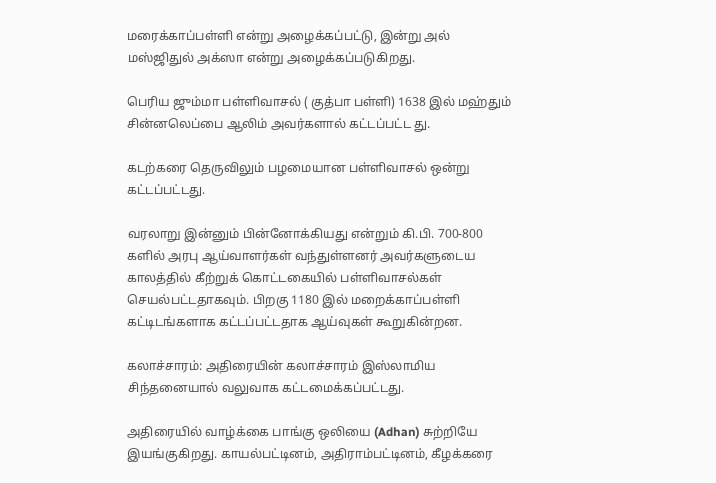மரைக்காப்பள்ளி என்று அழைக்கப்பட்டு, இன்று அல் மஸ்ஜிதுல் அக்ஸா என்று அழைக்கப்படுகிறது.

பெரிய ஜும்மா பள்ளிவாசல் ( குத்பா பள்ளி) 1638 இல் மஹ்தும் சின்னலெப்பை ஆலிம் அவர்களால் கட்டப்பட்ட து.

கடற்கரை தெருவிலும் பழமையான பள்ளிவாசல் ஒன்று கட்டப்பட்டது.

வரலாறு இன்னும் பின்னோக்கியது என்றும் கி.பி. 700-800 களில் அரபு ஆய்வாளர்கள் வந்துள்ளனர் அவர்களுடைய காலத்தில் கீற்றுக் கொட்டகையில் பள்ளிவாசல்கள் செயல்பட்டதாகவும். பிறகு 1180 இல் மறைக்காப்பள்ளி கட்டிடங்களாக கட்டப்பட்டதாக ஆய்வுகள் கூறுகின்றன.

கலாச்சாரம்: அதிரையின் கலாச்சாரம் இஸ்லாமிய சிந்தனையால் வலுவாக கட்டமைக்கப்பட்டது.

அதிரையில் வாழ்க்கை பாங்கு ஒலியை (Adhan) சுற்றியே இயங்குகிறது. காயல்பட்டினம், அதிராம்பட்டினம், கீழக்கரை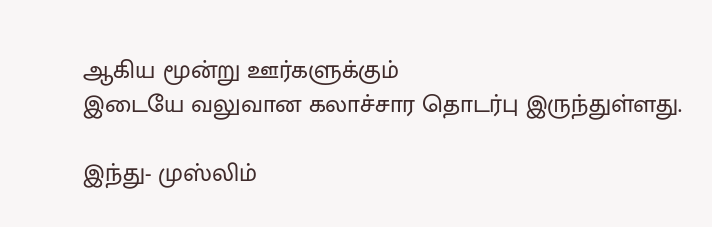ஆகிய மூன்று ஊர்களுக்கும்
இடையே வலுவான கலாச்சார தொடர்பு இருந்துள்ளது.

இந்து- முஸ்லிம்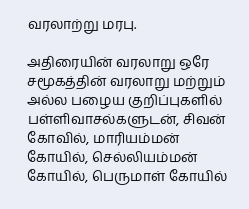வரலாற்று மரபு.

அதிரையின் வரலாறு ஒரே சமூகத்தின் வரலாறு மற்றும் அல்ல பழைய குறிப்புகளில் பள்ளிவாசல்களுடன், சிவன் கோவில், மாரியம்மன் கோயில், செல்லியம்மன் கோயில், பெருமாள் கோயில்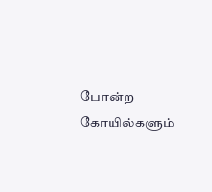போன்ற கோயில்களும்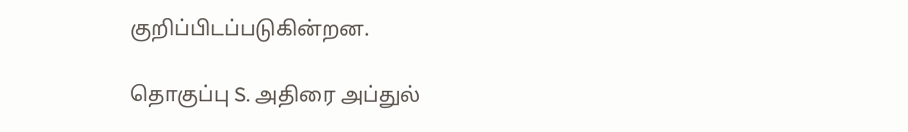குறிப்பிடப்படுகின்றன.

தொகுப்பு S. அதிரை அப்துல்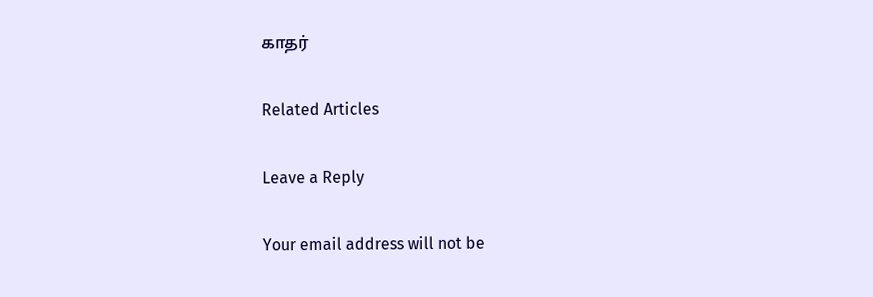காதர்

Related Articles

Leave a Reply

Your email address will not be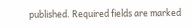published. Required fields are marked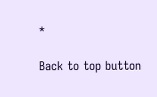*

Back to top button